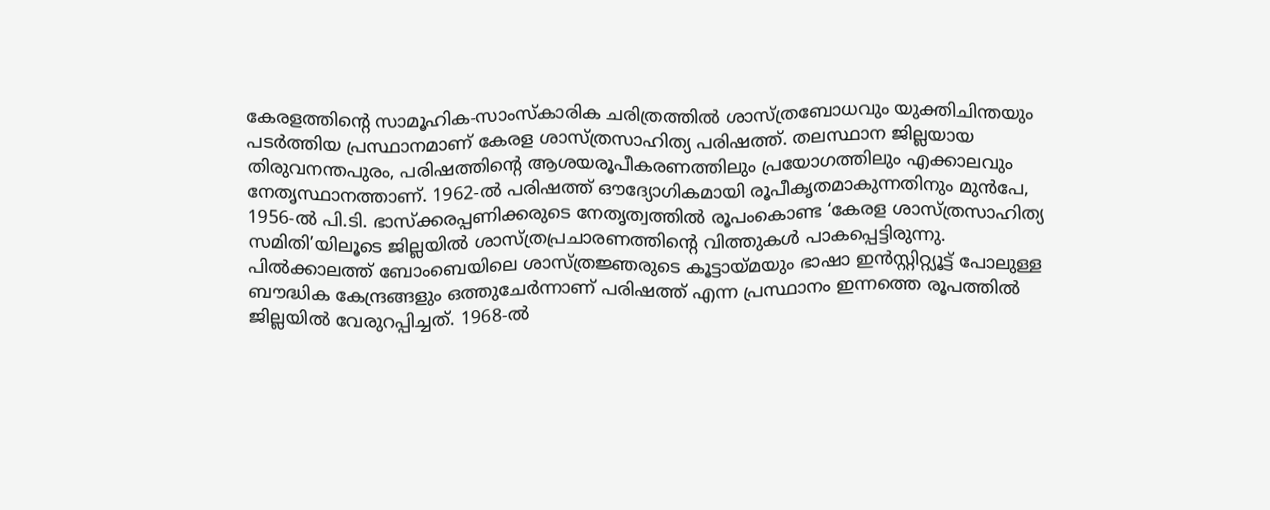കേരളത്തിന്റെ സാമൂഹിക-സാംസ്കാരിക ചരിത്രത്തിൽ ശാസ്ത്രബോധവും യുക്തിചിന്തയും പടർത്തിയ പ്രസ്ഥാനമാണ് കേരള ശാസ്ത്രസാഹിത്യ പരിഷത്ത്. തലസ്ഥാന ജില്ലയായ തിരുവനന്തപുരം, പരിഷത്തിന്റെ ആശയരൂപീകരണത്തിലും പ്രയോഗത്തിലും എക്കാലവും നേതൃസ്ഥാനത്താണ്. 1962-ൽ പരിഷത്ത് ഔദ്യോഗികമായി രൂപീകൃതമാകുന്നതിനും മുൻപേ, 1956-ൽ പി.ടി. ഭാസ്ക്കരപ്പണിക്കരുടെ നേതൃത്വത്തിൽ രൂപംകൊണ്ട ‘കേരള ശാസ്ത്രസാഹിത്യ സമിതി’യിലൂടെ ജില്ലയിൽ ശാസ്ത്രപ്രചാരണത്തിന്റെ വിത്തുകൾ പാകപ്പെട്ടിരുന്നു. പിൽക്കാലത്ത് ബോംബെയിലെ ശാസ്ത്രജ്ഞരുടെ കൂട്ടായ്മയും ഭാഷാ ഇൻസ്റ്റിറ്റ്യൂട്ട് പോലുള്ള ബൗദ്ധിക കേന്ദ്രങ്ങളും ഒത്തുചേർന്നാണ് പരിഷത്ത് എന്ന പ്രസ്ഥാനം ഇന്നത്തെ രൂപത്തിൽ ജില്ലയിൽ വേരുറപ്പിച്ചത്. 1968-ൽ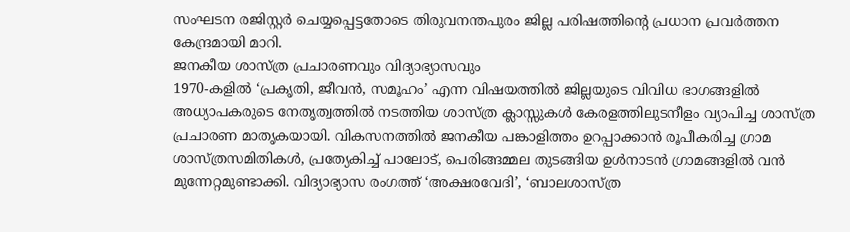സംഘടന രജിസ്റ്റർ ചെയ്യപ്പെട്ടതോടെ തിരുവനന്തപുരം ജില്ല പരിഷത്തിന്റെ പ്രധാന പ്രവർത്തന കേന്ദ്രമായി മാറി.
ജനകീയ ശാസ്ത്ര പ്രചാരണവും വിദ്യാഭ്യാസവും
1970-കളിൽ ‘പ്രകൃതി, ജീവൻ, സമൂഹം’ എന്ന വിഷയത്തിൽ ജില്ലയുടെ വിവിധ ഭാഗങ്ങളിൽ അധ്യാപകരുടെ നേതൃത്വത്തിൽ നടത്തിയ ശാസ്ത്ര ക്ലാസ്സുകൾ കേരളത്തിലുടനീളം വ്യാപിച്ച ശാസ്ത്ര പ്രചാരണ മാതൃകയായി. വികസനത്തിൽ ജനകീയ പങ്കാളിത്തം ഉറപ്പാക്കാൻ രൂപീകരിച്ച ഗ്രാമ ശാസ്ത്രസമിതികൾ, പ്രത്യേകിച്ച് പാലോട്, പെരിങ്ങമ്മല തുടങ്ങിയ ഉൾനാടൻ ഗ്രാമങ്ങളിൽ വൻ മുന്നേറ്റമുണ്ടാക്കി. വിദ്യാഭ്യാസ രംഗത്ത് ‘അക്ഷരവേദി’, ‘ബാലശാസ്ത്ര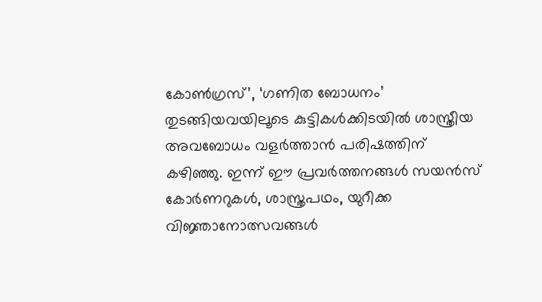കോൺഗ്രസ്’, ‘ഗണിത ബോധനം’ തുടങ്ങിയവയിലൂടെ കുട്ടികൾക്കിടയിൽ ശാസ്ത്രീയ അവബോധം വളർത്താൻ പരിഷത്തിന് കഴിഞ്ഞു. ഇന്ന് ഈ പ്രവർത്തനങ്ങൾ സയൻസ് കോർണറുകൾ, ശാസ്ത്രപഥം, യുറീക്ക വിജ്ഞാനോത്സവങ്ങൾ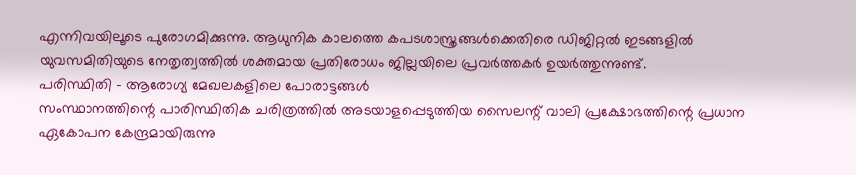എന്നിവയിലൂടെ പുരോഗമിക്കുന്നു. ആധുനിക കാലത്തെ കപടശാസ്ത്രങ്ങൾക്കെതിരെ ഡിജിറ്റൽ ഇടങ്ങളിൽ യുവസമിതിയുടെ നേതൃത്വത്തിൽ ശക്തമായ പ്രതിരോധം ജില്ലയിലെ പ്രവർത്തകർ ഉയർത്തുന്നുണ്ട്.
പരിസ്ഥിതി – ആരോഗ്യ മേഖലകളിലെ പോരാട്ടങ്ങൾ
സംസ്ഥാനത്തിന്റെ പാരിസ്ഥിതിക ചരിത്രത്തിൽ അടയാളപ്പെടുത്തിയ സൈലന്റ് വാലി പ്രക്ഷോഭത്തിന്റെ പ്രധാന ഏകോപന കേന്ദ്രമായിരുന്നു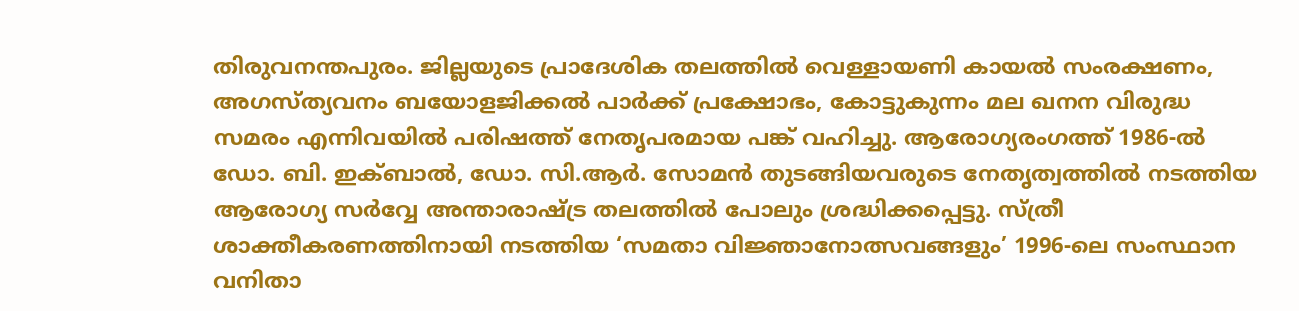തിരുവനന്തപുരം. ജില്ലയുടെ പ്രാദേശിക തലത്തിൽ വെള്ളായണി കായൽ സംരക്ഷണം, അഗസ്ത്യവനം ബയോളജിക്കൽ പാർക്ക് പ്രക്ഷോഭം, കോട്ടുകുന്നം മല ഖനന വിരുദ്ധ സമരം എന്നിവയിൽ പരിഷത്ത് നേതൃപരമായ പങ്ക് വഹിച്ചു. ആരോഗ്യരംഗത്ത് 1986-ൽ ഡോ. ബി. ഇക്ബാൽ, ഡോ. സി.ആർ. സോമൻ തുടങ്ങിയവരുടെ നേതൃത്വത്തിൽ നടത്തിയ ആരോഗ്യ സർവ്വേ അന്താരാഷ്ട്ര തലത്തിൽ പോലും ശ്രദ്ധിക്കപ്പെട്ടു. സ്ത്രീ ശാക്തീകരണത്തിനായി നടത്തിയ ‘സമതാ വിജ്ഞാനോത്സവങ്ങളും’ 1996-ലെ സംസ്ഥാന വനിതാ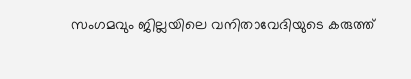സംഗമവും ജില്ലയിലെ വനിതാവേദിയുടെ കരുത്ത്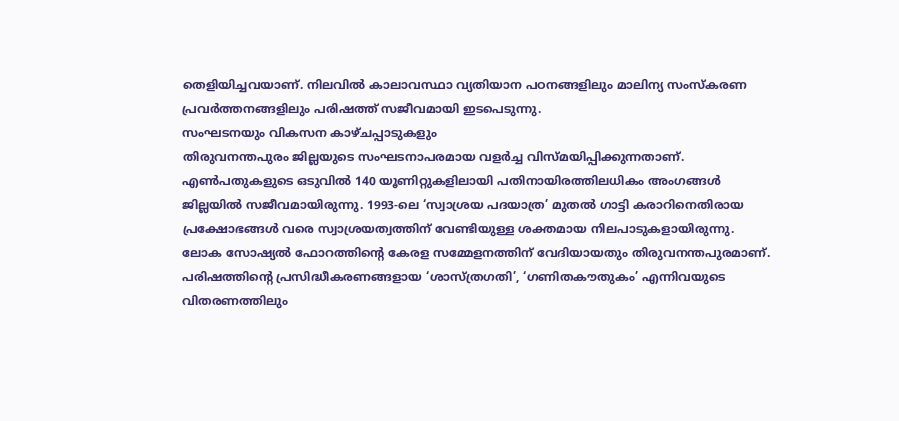തെളിയിച്ചവയാണ്. നിലവിൽ കാലാവസ്ഥാ വ്യതിയാന പഠനങ്ങളിലും മാലിന്യ സംസ്കരണ പ്രവർത്തനങ്ങളിലും പരിഷത്ത് സജീവമായി ഇടപെടുന്നു.
സംഘടനയും വികസന കാഴ്ചപ്പാടുകളും
തിരുവനന്തപുരം ജില്ലയുടെ സംഘടനാപരമായ വളർച്ച വിസ്മയിപ്പിക്കുന്നതാണ്. എൺപതുകളുടെ ഒടുവിൽ 140 യൂണിറ്റുകളിലായി പതിനായിരത്തിലധികം അംഗങ്ങൾ ജില്ലയിൽ സജീവമായിരുന്നു. 1993-ലെ ‘സ്വാശ്രയ പദയാത്ര’ മുതൽ ഗാട്ടി കരാറിനെതിരായ പ്രക്ഷോഭങ്ങൾ വരെ സ്വാശ്രയത്വത്തിന് വേണ്ടിയുള്ള ശക്തമായ നിലപാടുകളായിരുന്നു. ലോക സോഷ്യൽ ഫോറത്തിന്റെ കേരള സമ്മേളനത്തിന് വേദിയായതും തിരുവനന്തപുരമാണ്. പരിഷത്തിന്റെ പ്രസിദ്ധീകരണങ്ങളായ ‘ശാസ്ത്രഗതി’, ‘ഗണിതകൗതുകം’ എന്നിവയുടെ വിതരണത്തിലും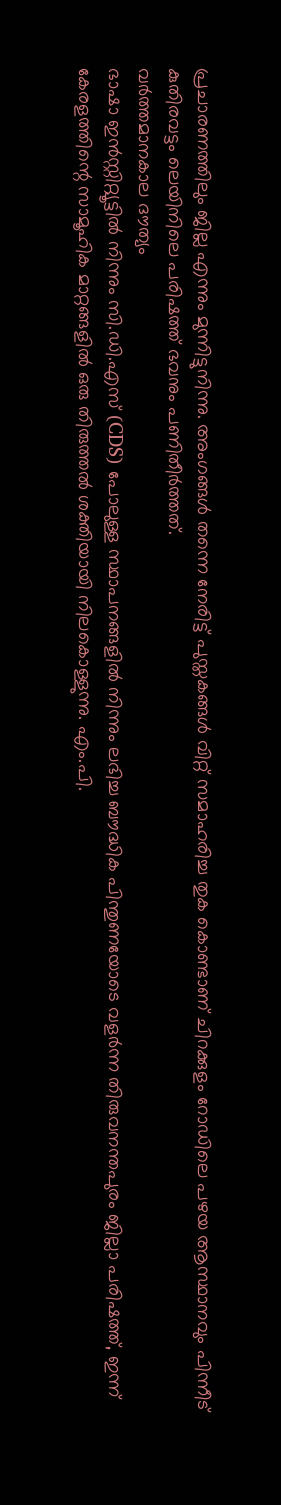പ്രചാരണത്തിലും ജില്ല എന്നും മുന്നിട്ടുനിന്നു. അംഗങ്ങൾ തന്നെ നേരിട്ട് പുസ്തകങ്ങൾ വിറ്റ് സമാഹരിച്ച തുക കൊണ്ടാണ് ചിറക്കുളം റോഡിലെ പഴയ ആസ്ഥാനവും പിന്നീട് കുതിരവട്ടം ലെയിനിലെ പരിഷത്ത് ഭവനും പണിതീർത്തത്.
വർത്തമാനകാല ദൗത്യം
ഭാഷാ ഇൻസ്റ്റിറ്റ്യൂട്ടിൽ നിന്നും സി.ഡി.എസ് (CDS) പോലുള്ള സ്ഥാപനങ്ങളിൽ നിന്നും ലഭിച്ച ബൗദ്ധിക പിന്തുണയോടെ വളർന്ന തിരുവനന്തപുരം ജില്ലാ പരിഷത്ത്, ഇന്ന് കേരളത്തിന്റെ സാമൂഹിക മാറ്റങ്ങളിൽ ഒരു തിരുത്തൽ ശക്തിയായി നിലകൊള്ളുന്നു. എം.പി.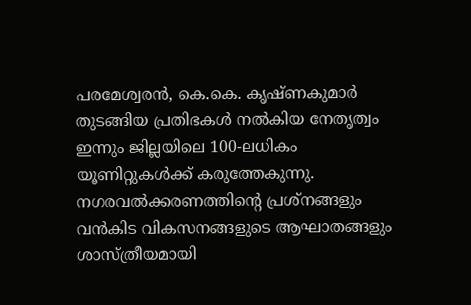പരമേശ്വരൻ, കെ.കെ. കൃഷ്ണകുമാർ തുടങ്ങിയ പ്രതിഭകൾ നൽകിയ നേതൃത്വം ഇന്നും ജില്ലയിലെ 100-ലധികം യൂണിറ്റുകൾക്ക് കരുത്തേകുന്നു. നഗരവൽക്കരണത്തിന്റെ പ്രശ്നങ്ങളും വൻകിട വികസനങ്ങളുടെ ആഘാതങ്ങളും ശാസ്ത്രീയമായി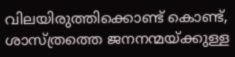വിലയിരുത്തിക്കൊണ്ട് കൊണ്ട്, ശാസ്ത്രത്തെ ജനനന്മയ്ക്കുള്ള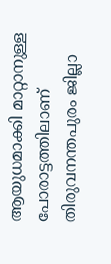ആയുധമാക്കി മാറ്റാനുള്ള പോരാട്ടത്തിലാണ് തിരുവനന്തപുരം ജില്ലാ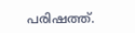പരിഷത്ത്.